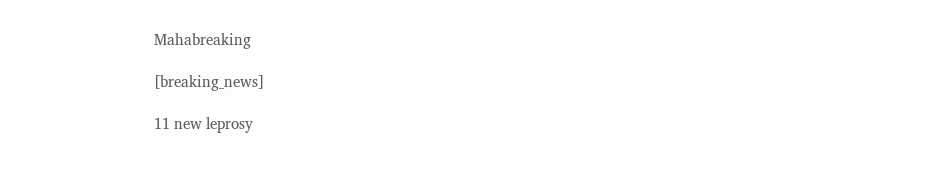Mahabreaking

[breaking_news]

11 new leprosy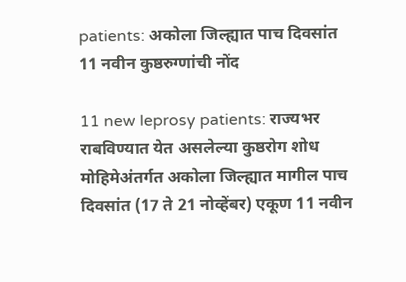patients: अकोला जिल्ह्यात पाच दिवसांत 11 नवीन कुष्ठरुग्णांची नोंद

11 new leprosy patients: राज्यभर राबविण्यात येत असलेल्या कुष्ठरोग शोध मोहिमेअंतर्गत अकोला जिल्ह्यात मागील पाच दिवसांत (17 ते 21 नोव्हेंबर) एकूण 11 नवीन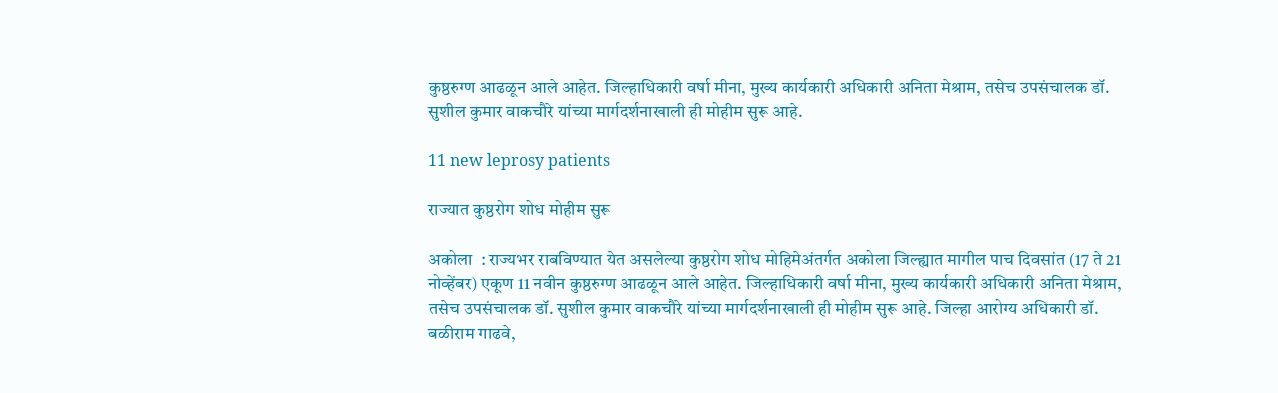कुष्ठरुग्ण आढळून आले आहेत. जिल्हाधिकारी वर्षा मीना, मुख्य कार्यकारी अधिकारी अनिता मेश्राम, तसेच उपसंचालक डॉ. सुशील कुमार वाकचौरे यांच्या मार्गदर्शनाखाली ही मोहीम सुरू आहे.

11 new leprosy patients

राज्यात कुष्ठरोग शोध मोहीम सुरू

अकोला  : राज्यभर राबविण्यात येत असलेल्या कुष्ठरोग शोध मोहिमेअंतर्गत अकोला जिल्ह्यात मागील पाच दिवसांत (17 ते 21 नोव्हेंबर) एकूण 11 नवीन कुष्ठरुग्ण आढळून आले आहेत. जिल्हाधिकारी वर्षा मीना, मुख्य कार्यकारी अधिकारी अनिता मेश्राम, तसेच उपसंचालक डॉ. सुशील कुमार वाकचौरे यांच्या मार्गदर्शनाखाली ही मोहीम सुरू आहे. जिल्हा आरोग्य अधिकारी डॉ. बळीराम गाढवे,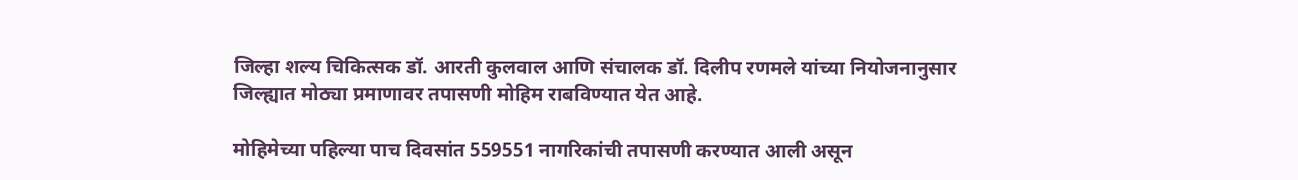जिल्हा शल्य चिकित्सक डॉ. आरती कुलवाल आणि संचालक डॉ. दिलीप रणमले यांच्या नियोजनानुसार जिल्ह्यात मोठ्या प्रमाणावर तपासणी मोहिम राबविण्यात येत आहे.

मोहिमेच्या पहिल्या पाच दिवसांत 559551 नागरिकांची तपासणी करण्यात आली असून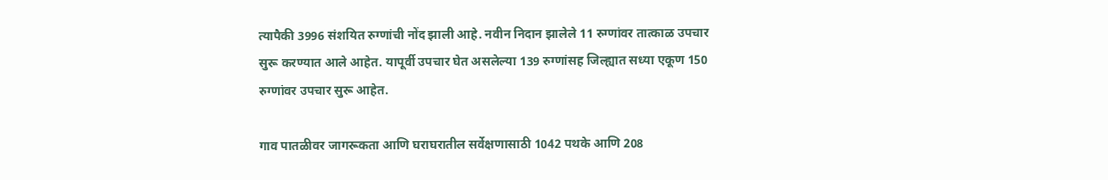त्यापैकी 3996 संशयित रुग्णांची नोंद झाली आहे. नवीन निदान झालेले 11 रुग्णांवर तात्काळ उपचार सुरू करण्यात आले आहेत. यापूर्वी उपचार घेत असलेल्या 139 रुग्णांसह जिल्ह्यात सध्या एकूण 150 रुग्णांवर उपचार सुरू आहेत.

गाव पातळीवर जागरूकता आणि घराघरातील सर्वेक्षणासाठी 1042 पथके आणि 208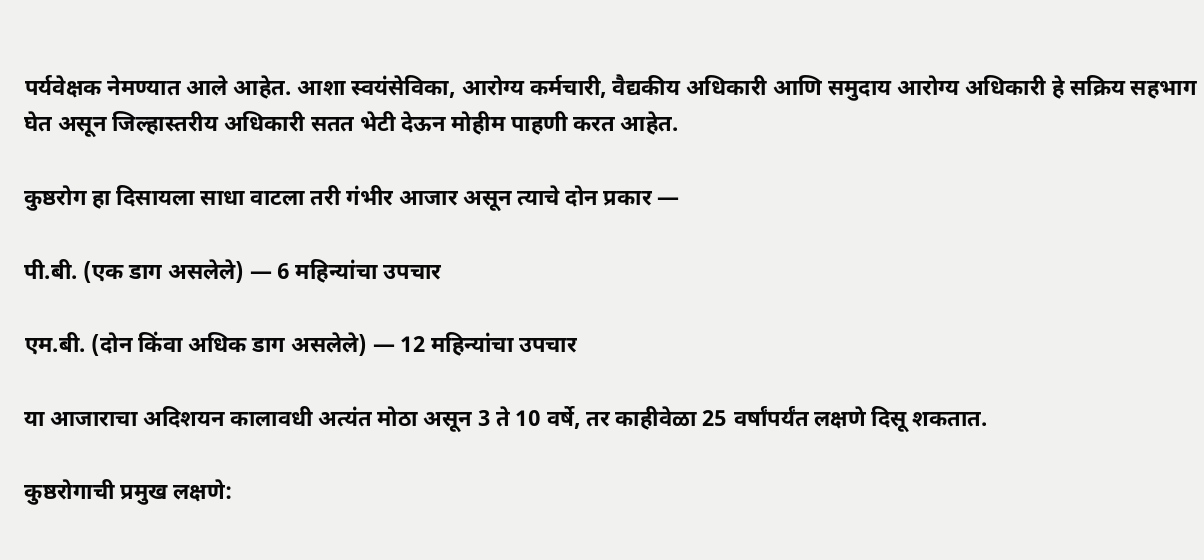पर्यवेक्षक नेमण्यात आले आहेत. आशा स्वयंसेविका, आरोग्य कर्मचारी, वैद्यकीय अधिकारी आणि समुदाय आरोग्य अधिकारी हे सक्रिय सहभाग घेत असून जिल्हास्तरीय अधिकारी सतत भेटी देऊन मोहीम पाहणी करत आहेत.

कुष्ठरोग हा दिसायला साधा वाटला तरी गंभीर आजार असून त्याचे दोन प्रकार —

पी.बी. (एक डाग असलेले) — 6 महिन्यांचा उपचार

एम.बी. (दोन किंवा अधिक डाग असलेले) — 12 महिन्यांचा उपचार

या आजाराचा अदिशयन कालावधी अत्यंत मोठा असून 3 ते 10 वर्षे, तर काहीवेळा 25 वर्षांपर्यंत लक्षणे दिसू शकतात.

कुष्ठरोगाची प्रमुख लक्षणे: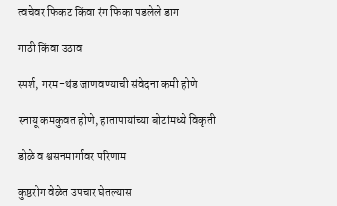त्वचेवर फिकट किंवा रंग फिका पडलेले डाग

गाठी किंवा उठाव

स्पर्श, गरम-थंड जाणवण्याची संवेदना कमी होणे

स्नायू कमकुवत होणे, हातापायांच्या बोटांमध्ये विकृती

डोळे व श्वसनमार्गावर परिणाम

कुष्ठरोग वेळेत उपचार घेतल्यास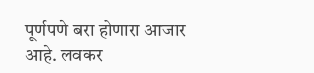पूर्णपणे बरा होणारा आजार आहे. लवकर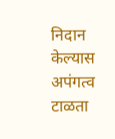निदान केल्यास अपंगत्व टाळता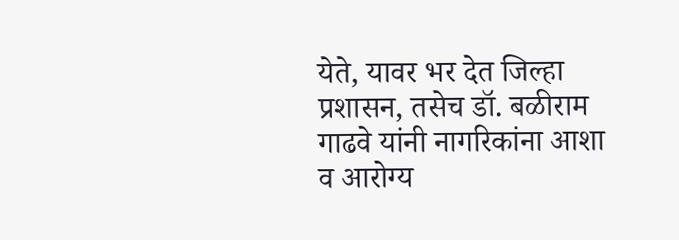येते, यावर भर देत जिल्हा प्रशासन, तसेच डॉ. बळीराम गाढवे यांनी नागरिकांना आशा व आरोग्य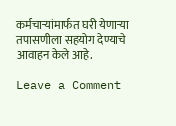कर्मचार्‍यांमार्फत घरी येणाऱ्या तपासणीला सहयोग देण्याचे आवाहन केले आहे.

Leave a Comment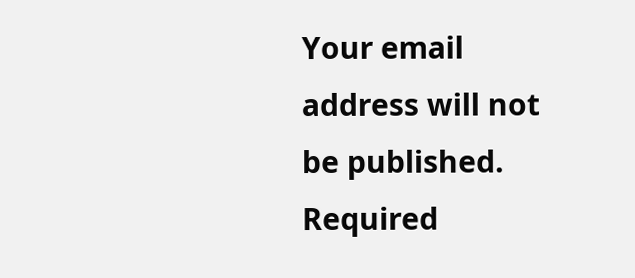Your email address will not be published. Required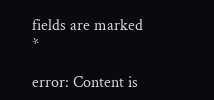fields are marked *

error: Content is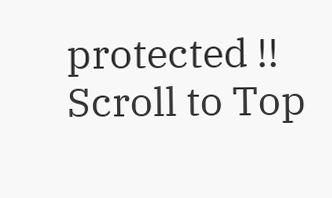protected !!
Scroll to Top